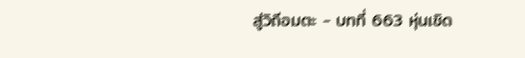สู่วิถีอมตะ - บทที่ 663 หุ่นเชิด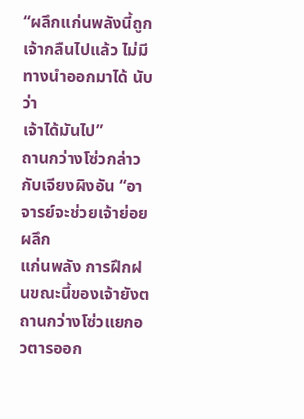“ผลึกแก่นพลังนี้ถูกเจ้ากลืนไปแล้ว ไม่มีทางนำออกมาได้ นับว่า
เจ้าได้มันไป”
ถานกว่างโซ่วกล่าวกับเจียงผิงอัน “อาจารย์จะช่วยเจ้าย่อยผลึก
แก่นพลัง การฝึกฝนขณะนี้ของเจ้ายังต
ถานกว่างโซ่วแยกอวตารออก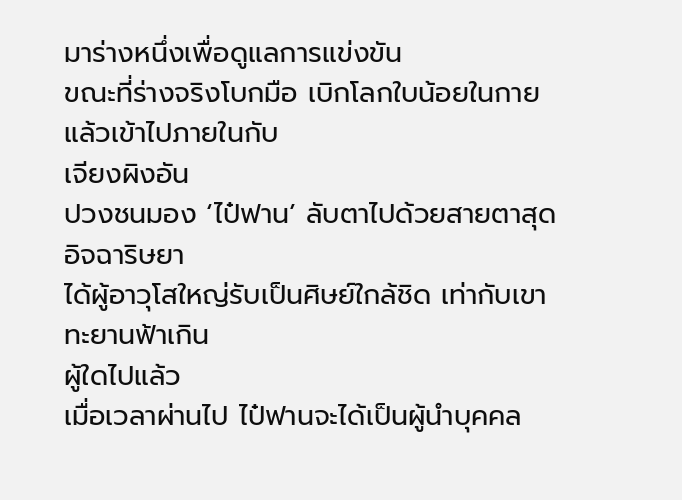มาร่างหนึ่งเพื่อดูแลการแข่งขัน
ขณะที่ร่างจริงโบกมือ เบิกโลกใบน้อยในกาย แล้วเข้าไปภายในกับ
เจียงผิงอัน
ปวงชนมอง ‘ไป๋ฟาน’ ลับตาไปด้วยสายตาสุดอิจฉาริษยา
ได้ผู้อาวุโสใหญ่รับเป็นศิษย์ใกล้ชิด เท่ากับเขาทะยานฟ้าเกิน
ผู้ใดไปแล้ว
เมื่อเวลาผ่านไป ไป๋ฟานจะได้เป็นผู้นำบุคคล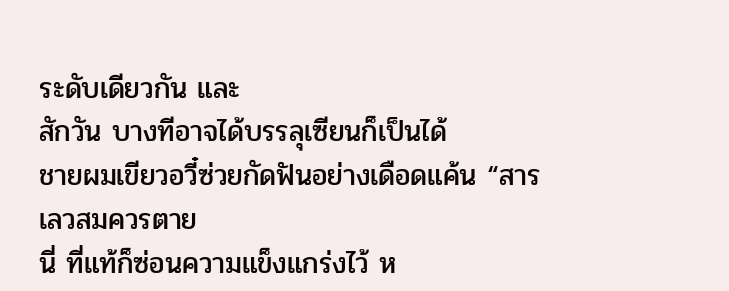ระดับเดียวกัน และ
สักวัน บางทีอาจได้บรรลุเซียนก็เป็นได้
ชายผมเขียวอวี๋ซ่วยกัดฟันอย่างเดือดแค้น “สารเลวสมควรตาย
นี่ ที่แท้ก็ซ่อนความแข็งแกร่งไว้ ห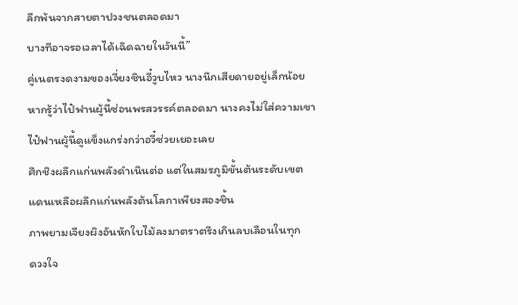ลีกพ้นจากสายตาปวงชนตลอดมา
บางทีอาจรอเวลาได้เฉิดฉายในวันนี้”
คู่เนตรงดงามของเจี่ยงซินอี๋วูบไหว นางนึกเสียดายอยู่เล็กน้อย
หากรู้ว่าไป๋ฟานผู้นี้ซ่อนพรสวรรค์ตลอดมา นางคงไม่ใส่ความเขา
ไป๋ฟานผู้นี้ดูแข็งแกร่งกว่าอวี๋ซ่วยเยอะเลย
ศึกชิงผลึกแก่นพลังดำเนินต่อ แต่ในสมรภูมิขั้นต้นระดับเขต
แดนเหลือผลึกแก่นพลังต้นโลกาเพียงสองชิ้น
ภาพยามเจียงผิงอันหักใบไม้ลงมาตราตรึงเกินลบเลือนในทุก
ดวงใจ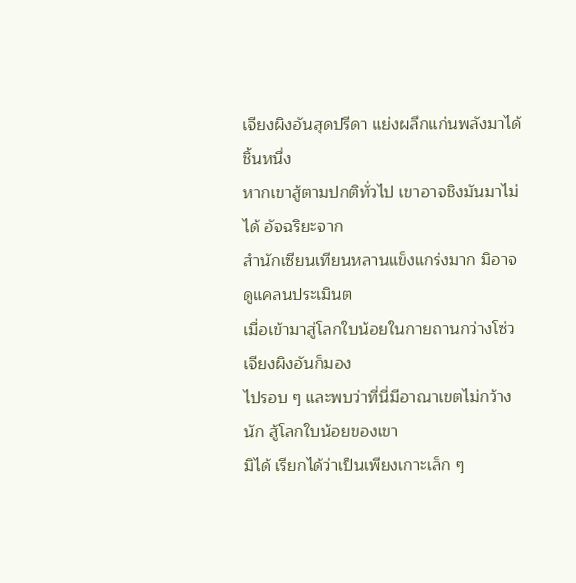เจียงผิงอันสุดปรีดา แย่งผลึกแก่นพลังมาได้ชิ้นหนึ่ง
หากเขาสู้ตามปกติทั่วไป เขาอาจชิงมันมาไม่ได้ อัจฉริยะจาก
สำนักเซียนเทียนหลานแข็งแกร่งมาก มิอาจดูแคลนประเมินต
เมื่อเข้ามาสู่โลกใบน้อยในกายถานกว่างโซ่ว เจียงผิงอันก็มอง
ไปรอบ ๆ และพบว่าที่นี่มีอาณาเขตไม่กว้างนัก สู้โลกใบน้อยของเขา
มิได้ เรียกได้ว่าเป็นเพียงเกาะเล็ก ๆ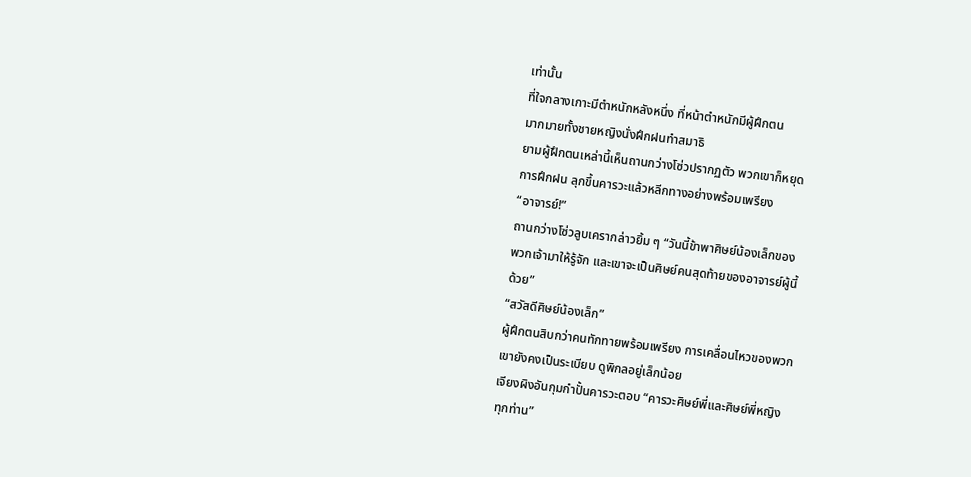เท่านั้น
ที่ใจกลางเกาะมีตำหนักหลังหนึ่ง ที่หน้าตำหนักมีผู้ฝึกตน
มากมายทั้งชายหญิงนั่งฝึกฝนทำสมาธิ
ยามผู้ฝึกตนเหล่านี้เห็นถานกว่างโซ่วปรากฏตัว พวกเขาก็หยุด
การฝึกฝน ลุกขึ้นคารวะแล้วหลีกทางอย่างพร้อมเพรียง
“อาจารย์!”
ถานกว่างโซ่วลูบเครากล่าวยิ้ม ๆ “วันนี้ข้าพาศิษย์น้องเล็กของ
พวกเจ้ามาให้รู้จัก และเขาจะเป็นศิษย์คนสุดท้ายของอาจารย์ผู้นี้
ด้วย”
“สวัสดีศิษย์น้องเล็ก”
ผู้ฝึกตนสิบกว่าคนทักทายพร้อมเพรียง การเคลื่อนไหวของพวก
เขายังคงเป็นระเบียบ ดูพิกลอยู่เล็กน้อย
เจียงผิงอันกุมกำปั้นคารวะตอบ “คารวะศิษย์พี่และศิษย์พี่หญิง
ทุกท่าน”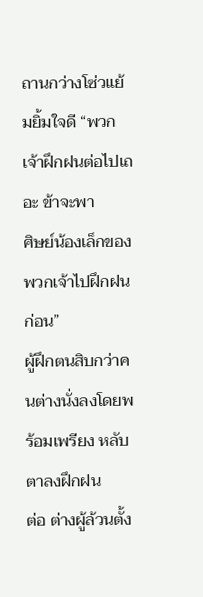ถานกว่างโซ่วแย้มยิ้มใจดี “พวกเจ้าฝึกฝนต่อไปเถอะ ข้าจะพา
ศิษย์น้องเล็กของพวกเจ้าไปฝึกฝนก่อน”
ผู้ฝึกตนสิบกว่าคนต่างนั่งลงโดยพร้อมเพรียง หลับตาลงฝึกฝน
ต่อ ต่างผู้ล้วนตั้ง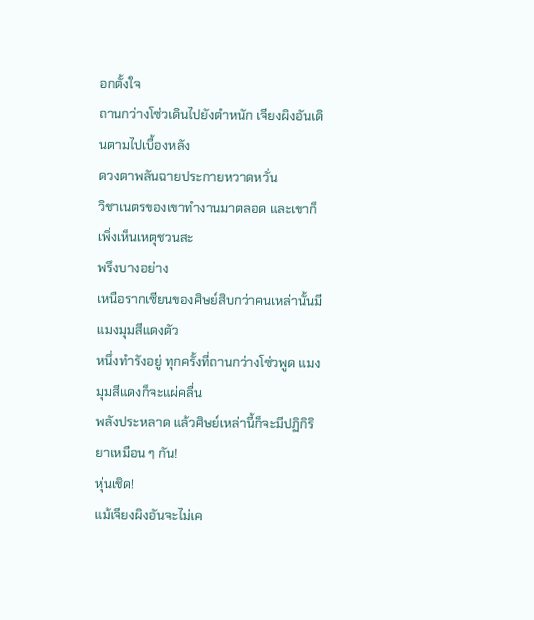อกตั้งใจ
ถานกว่างโซ่วเดินไปยังตำหนัก เจียงผิงอันเดินตามไปเบื้องหลัง
ดวงตาพลันฉายประกายหวาดหวั่น
วิชาเนตรของเขาทำงานมาตลอด และเขาก็เพิ่งเห็นเหตุชวนสะ
พรึงบางอย่าง
เหนือรากเซียนของศิษย์สิบกว่าคนเหล่านั้นมีแมงมุมสีแดงตัว
หนึ่งทำรังอยู่ ทุกครั้งที่ถานกว่างโซ่วพูด แมงมุมสีแดงก็จะแผ่คลื่น
พลังประหลาด แล้วศิษย์เหล่านี้ก็จะมีปฏิกิริยาเหมือน ๆ กัน!
หุ่นเชิด!
แม้เจียงผิงอันจะไม่เค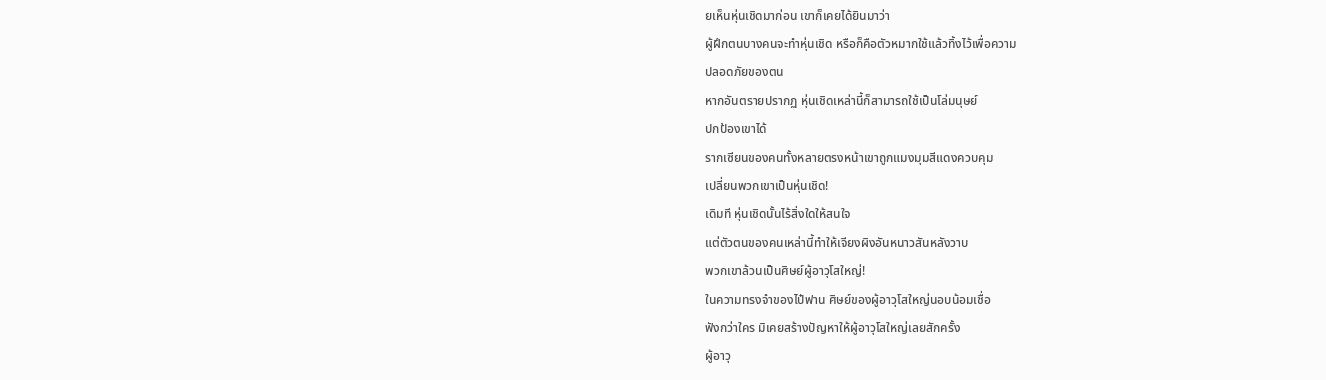ยเห็นหุ่นเชิดมาก่อน เขาก็เคยได้ยินมาว่า
ผู้ฝึกตนบางคนจะทำหุ่นเชิด หรือก็คือตัวหมากใช้แล้วทิ้งไว้เพื่อความ
ปลอดภัยของตน
หากอันตรายปรากฏ หุ่นเชิดเหล่านี้ก็สามารถใช้เป็นโล่มนุษย์
ปกป้องเขาได้
รากเซียนของคนทั้งหลายตรงหน้าเขาถูกแมงมุมสีแดงควบคุม
เปลี่ยนพวกเขาเป็นหุ่นเชิด!
เดิมที หุ่นเชิดนั้นไร้สิ่งใดให้สนใจ
แต่ตัวตนของคนเหล่านี้ทำให้เจียงผิงอันหนาวสันหลังวาบ
พวกเขาล้วนเป็นศิษย์ผู้อาวุโสใหญ่!
ในความทรงจำของไป๋ฟาน ศิษย์ของผู้อาวุโสใหญ่นอบน้อมเชื่อ
ฟังกว่าใคร มิเคยสร้างปัญหาให้ผู้อาวุโสใหญ่เลยสักครั้ง
ผู้อาวุ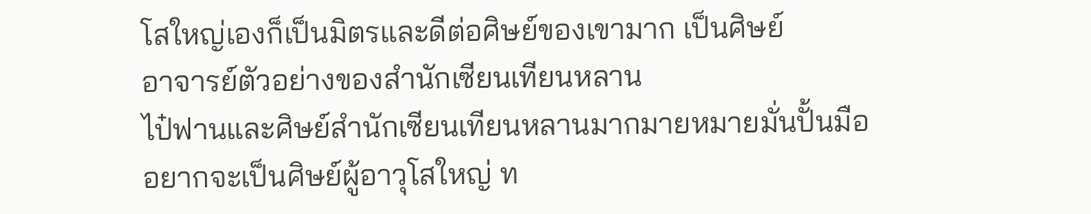โสใหญ่เองก็เป็นมิตรและดีต่อศิษย์ของเขามาก เป็นศิษย์
อาจารย์ตัวอย่างของสำนักเซียนเทียนหลาน
ไป๋ฟานและศิษย์สำนักเซียนเทียนหลานมากมายหมายมั่นปั้นมือ
อยากจะเป็นศิษย์ผู้อาวุโสใหญ่ ท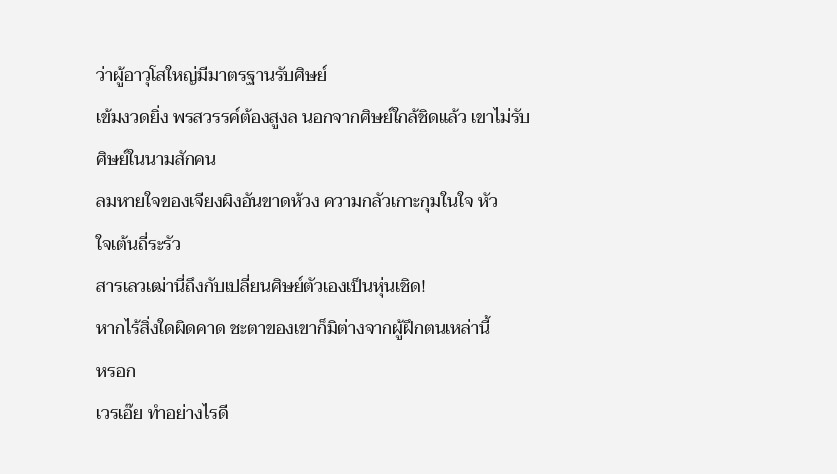ว่าผู้อาวุโสใหญ่มีมาตรฐานรับศิษย์
เข้มงวดยิ่ง พรสวรรค์ต้องสูงล นอกจากศิษย์ใกล้ชิดแล้ว เขาไม่รับ
ศิษย์ในนามสักคน
ลมหายใจของเจียงผิงอันขาดห้วง ความกลัวเกาะกุมในใจ หัว
ใจเต้นถี่ระรัว
สารเลวเฒ่านี่ถึงกับเปลี่ยนศิษย์ตัวเองเป็นหุ่นเชิด!
หากไร้สิ่งใดผิดคาด ชะตาของเขาก็มิต่างจากผู้ฝึกตนเหล่านี้
หรอก
เวรเอ๊ย ทำอย่างไรดี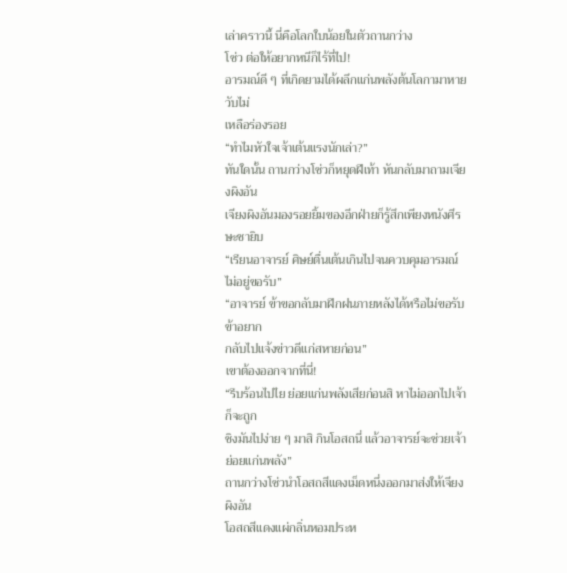เล่าคราวนี้ นี่คือโลกใบน้อยในตัวถานกว่าง
โซ่ว ต่อให้อยากหนีก็ไร้ที่ไป!
อารมณ์ดี ๆ ที่เกิดยามได้ผลึกแก่นพลังต้นโลกามาหายวับไม่
เหลือร่องรอย
“ทำไมหัวใจเจ้าเต้นแรงนักเล่า?”
ทันใดนั้น ถานกว่างโซ่วก็หยุดฝีเท้า หันกลับมาถามเจียงผิงอัน
เจียงผิงอันมองรอยยิ้มของอีกฝ่ายก็รู้สึกเพียงหนังศีรษะชายิบ
“เรียนอาจารย์ ศิษย์ตื่นเต้นเกินไปจนควบคุมอารมณ์ไม่อยู่ขอรับ”
“อาจารย์ ข้าขอกลับมาฝึกฝนภายหลังได้หรือไม่ขอรับ ข้าอยาก
กลับไปแจ้งข่าวดีแก่สหายก่อน”
เขาต้องออกจากที่นี่!
“รีบร้อนไปไย ย่อยแก่นพลังเสียก่อนสิ หาไม่ออกไปเจ้าก็จะถูก
ชิงมันไปง่าย ๆ มาสิ กินโอสถนี่ แล้วอาจารย์จะช่วยเจ้าย่อยแก่นพลัง”
ถานกว่างโซ่วนำโอสถสีแดงเม็ดหนึ่งออกมาส่งให้เจียงผิงอัน
โอสถสีแดงแผ่กลิ่นหอมประห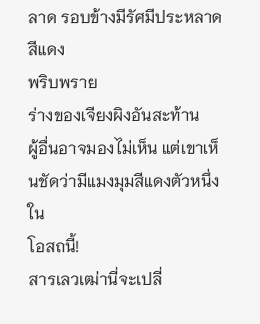ลาด รอบข้างมีรัศมีประหลาดสีแดง
พริบพราย
ร่างของเจียงผิงอันสะท้าน
ผู้อื่นอาจมองไม่เห็น แต่เขาเห็นชัดว่ามีแมงมุมสีแดงตัวหนึ่งใน
โอสถนี้!
สารเลวเฒ่านี่จะเปลี่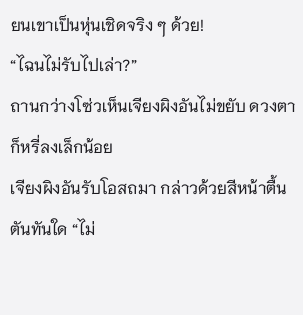ยนเขาเป็นหุ่นเชิดจริง ๆ ด้วย!
“ไฉนไม่รับไปเล่า?”
ถานกว่างโซ่วเห็นเจียงผิงอันไม่ขยับ ดวงตาก็หรี่ลงเล็กน้อย
เจียงผิงอันรับโอสถมา กล่าวด้วยสีหน้าตื้นตันทันใด “ไม่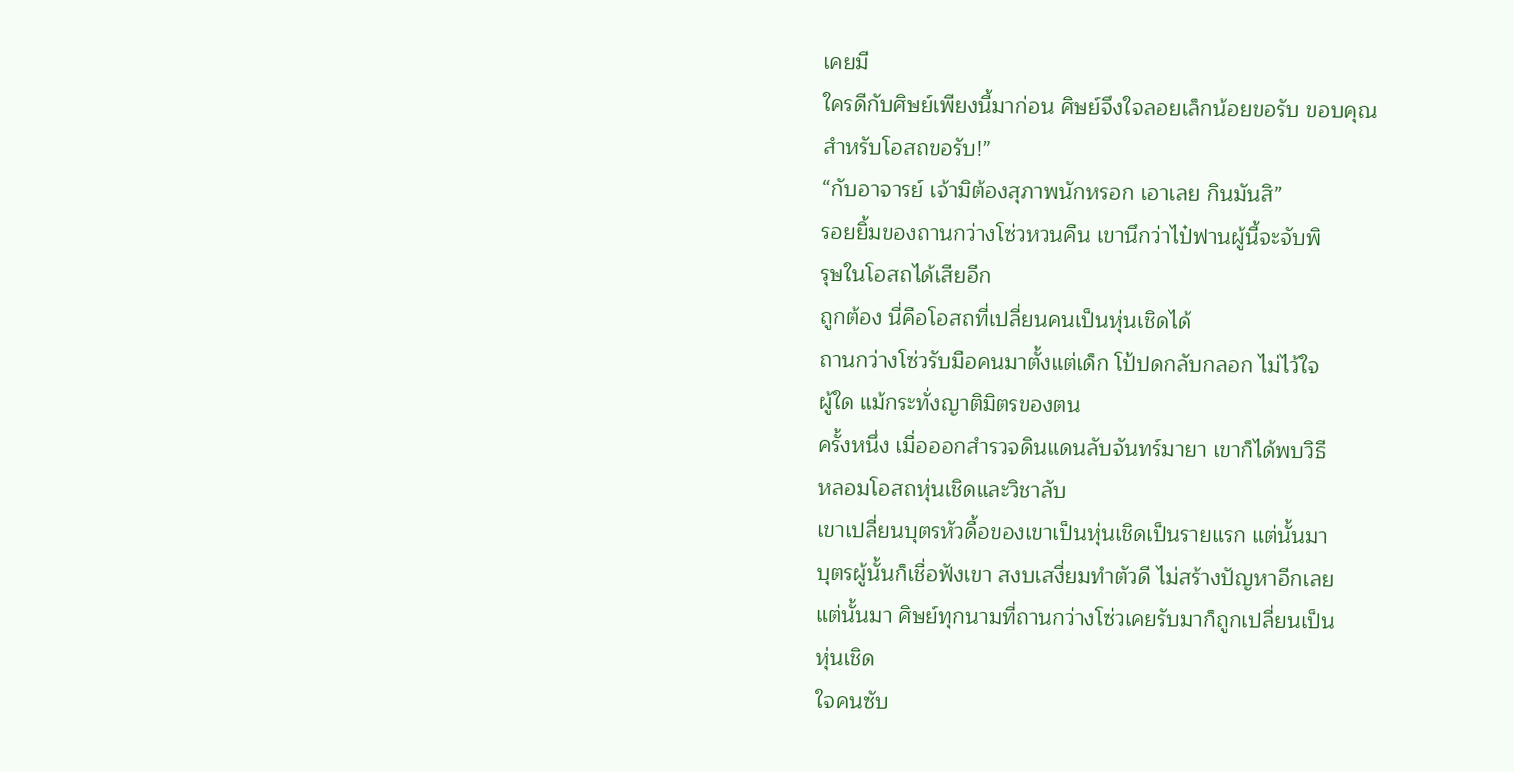เคยมี
ใครดีกับศิษย์เพียงนี้มาก่อน ศิษย์จึงใจลอยเล็กน้อยขอรับ ขอบคุณ
สำหรับโอสถขอรับ!”
“กับอาจารย์ เจ้ามิต้องสุภาพนักหรอก เอาเลย กินมันสิ”
รอยยิ้มของถานกว่างโซ่วหวนคืน เขานึกว่าไป๋ฟานผู้นี้จะจับพิ
รุษในโอสถได้เสียอีก
ถูกต้อง นี่คือโอสถที่เปลี่ยนคนเป็นหุ่นเชิดได้
ถานกว่างโซ่วรับมือคนมาตั้งแต่เด็ก โป้ปดกลับกลอก ไม่ไว้ใจ
ผู้ใด แม้กระทั่งญาติมิตรของตน
ครั้งหนึ่ง เมื่อออกสำรวจดินแดนลับจันทร์มายา เขาก็ได้พบวิธี
หลอมโอสถหุ่นเชิดและวิชาลับ
เขาเปลี่ยนบุตรหัวดื้อของเขาเป็นหุ่นเชิดเป็นรายแรก แต่นั้นมา
บุตรผู้นั้นก็เชื่อฟังเขา สงบเสงี่ยมทำตัวดี ไม่สร้างปัญหาอีกเลย
แต่นั้นมา ศิษย์ทุกนามที่ถานกว่างโซ่วเคยรับมาก็ถูกเปลี่ยนเป็น
หุ่นเชิด
ใจคนซับ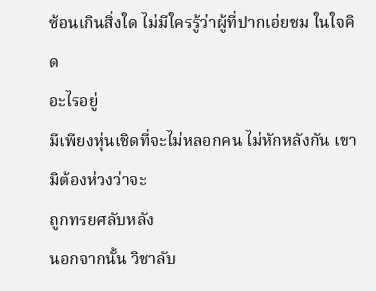ซ้อนเกินสิ่งใด ไม่มีใครรู้ว่าผู้ที่ปากเอ่ยชม ในใจคิด
อะไรอยู่
มีเพียงหุ่นเชิดที่จะไม่หลอกคน ไม่หักหลังกัน เขามิต้องห่วงว่าจะ
ถูกทรยศลับหลัง
นอกจากนั้น วิชาลับ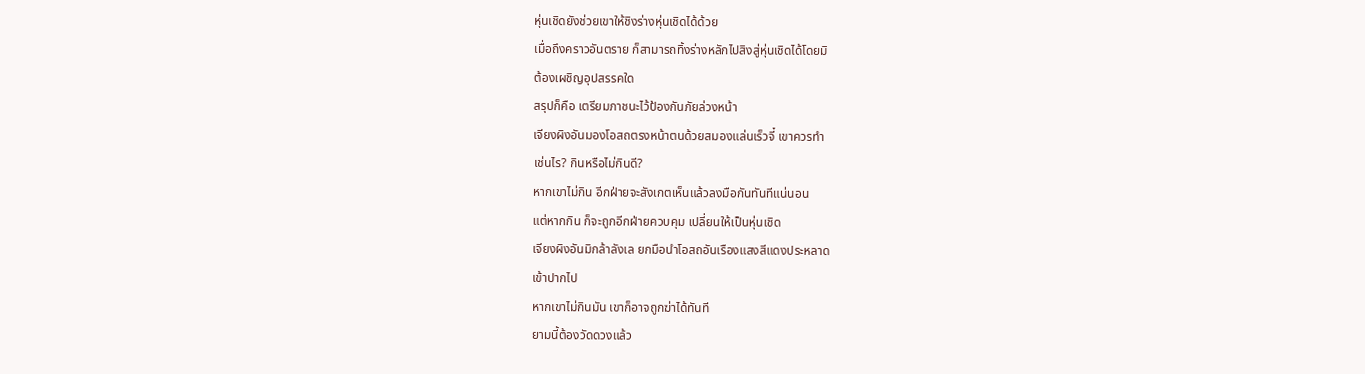หุ่นเชิดยังช่วยเขาให้ชิงร่างหุ่นเชิดได้ด้วย
เมื่อถึงคราวอันตราย ก็สามารถทิ้งร่างหลักไปสิงสู่หุ่นเชิดได้โดยมิ
ต้องเผชิญอุปสรรคใด
สรุปก็คือ เตรียมภาชนะไว้ป้องกันภัยล่วงหน้า
เจียงผิงอันมองโอสถตรงหน้าตนด้วยสมองแล่นเร็วจี๋ เขาควรทำ
เช่นไร? กินหรือไม่กินดี?
หากเขาไม่กิน อีกฝ่ายจะสังเกตเห็นแล้วลงมือกันทันทีแน่นอน
แต่หากกิน ก็จะถูกอีกฝ่ายควบคุม เปลี่ยนให้เป็นหุ่นเชิด
เจียงผิงอันมิกล้าลังเล ยกมือนำโอสถอันเรืองแสงสีแดงประหลาด
เข้าปากไป
หากเขาไม่กินมัน เขาก็อาจถูกฆ่าได้ทันที
ยามนี้ต้องวัดดวงแล้ว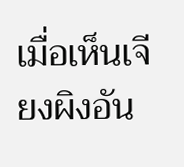เมื่อเห็นเจียงผิงอัน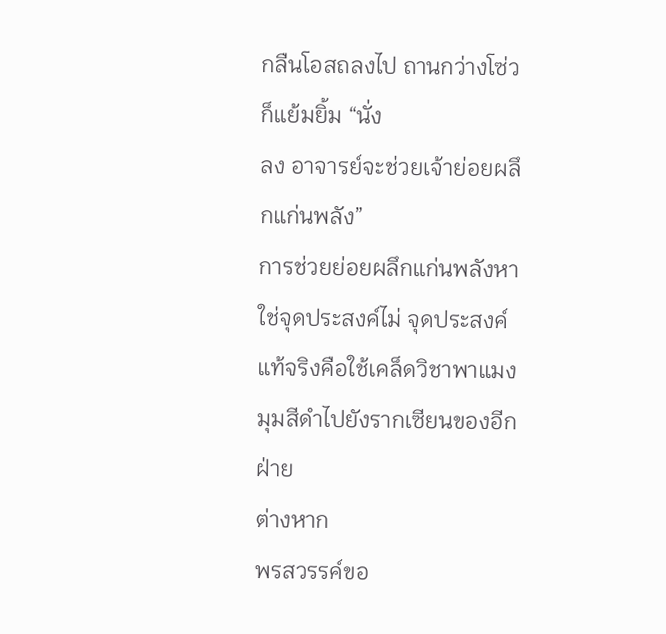กลืนโอสถลงไป ถานกว่างโซ่วก็แย้มยิ้ม “นั่ง
ลง อาจารย์จะช่วยเจ้าย่อยผลึกแก่นพลัง”
การช่วยย่อยผลึกแก่นพลังหาใช่จุดประสงค์ไม่ จุดประสงค์
แท้จริงคือใช้เคล็ดวิชาพาแมงมุมสีดำไปยังรากเซียนของอีกฝ่าย
ต่างหาก
พรสวรรค์ขอ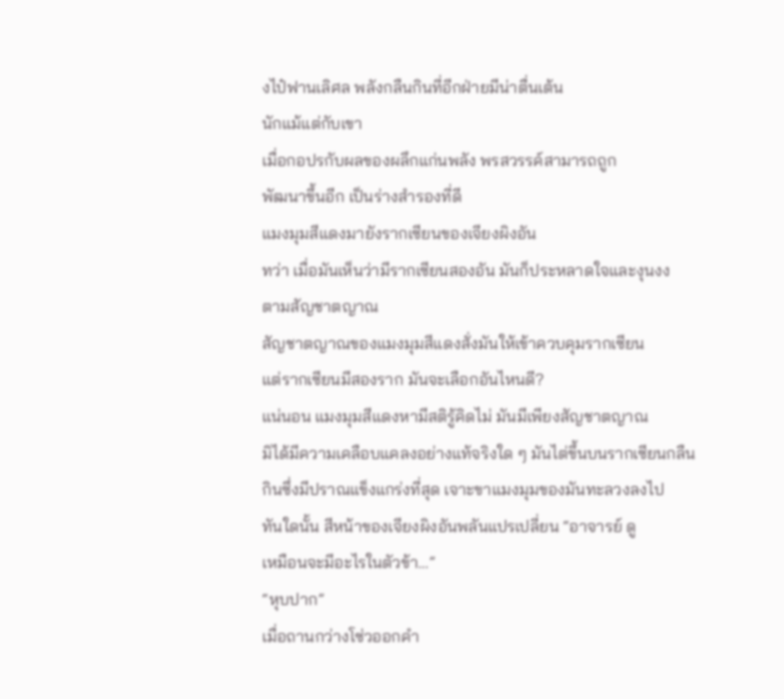งไป๋ฟานเลิศล พลังกลืนกินที่อีกฝ่ายมีน่าตื่นเต้น
นักแม้แต่กับเขา
เมื่อกอปรกับผลของผลึกแก่นพลัง พรสวรรค์สามารถถูก
พัฒนาขึ้นอีก เป็นร่างสำรองที่ดี
แมงมุมสีแดงมายังรากเซียนของเจียงผิงอัน
ทว่า เมื่อมันเห็นว่ามีรากเซียนสองอัน มันก็ประหลาดใจและงุนงง
ตามสัญชาตญาณ
สัญชาตญาณของแมงมุมสีแดงสั่งมันให้เข้าควบคุมรากเซียน
แต่รากเซียนมีสองราก มันจะเลือกอันไหนดี?
แน่นอน แมงมุมสีแดงหามีสติรู้คิดไม่ มันมีเพียงสัญชาตญาณ
มิได้มีความเคลือบแคลงอย่างแท้จริงใด ๆ มันไต่ขึ้นบนรากเซียนกลืน
กินซึ่งมีปราณแข็งแกร่งที่สุด เจาะขาแมงมุมของมันทะลวงลงไป
ทันใดนั้น สีหน้าของเจียงผิงอันพลันแปรเปลี่ยน “อาจารย์ ดู
เหมือนจะมีอะไรในตัวข้า…”
“หุบปาก”
เมื่อถานกว่างโซ่วออกคำ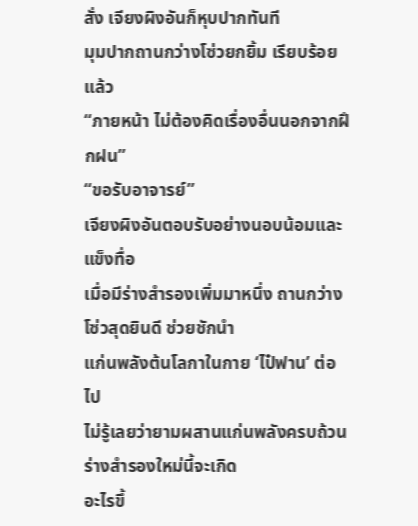สั่ง เจียงผิงอันก็หุบปากทันที
มุมปากถานกว่างโซ่วยกยิ้ม เรียบร้อยแล้ว
“ภายหน้า ไม่ต้องคิดเรื่องอื่นนอกจากฝึกฝน”
“ขอรับอาจารย์”
เจียงผิงอันตอบรับอย่างนอบน้อมและแข็งทื่อ
เมื่อมีร่างสำรองเพิ่มมาหนึ่ง ถานกว่างโซ่วสุดยินดี ช่วยชักนำ
แก่นพลังต้นโลกาในกาย ‘ไป๋ฟาน’ ต่อไป
ไม่รู้เลยว่ายามผสานแก่นพลังครบถ้วน ร่างสำรองใหม่นี้จะเกิด
อะไรขึ้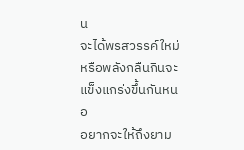น
จะได้พรสวรรค์ใหม่ หรือพลังกลืนกินจะแข็งแกร่งขึ้นกันหนอ
อยากจะให้ถึงยาม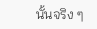นั้นจริง ๆ